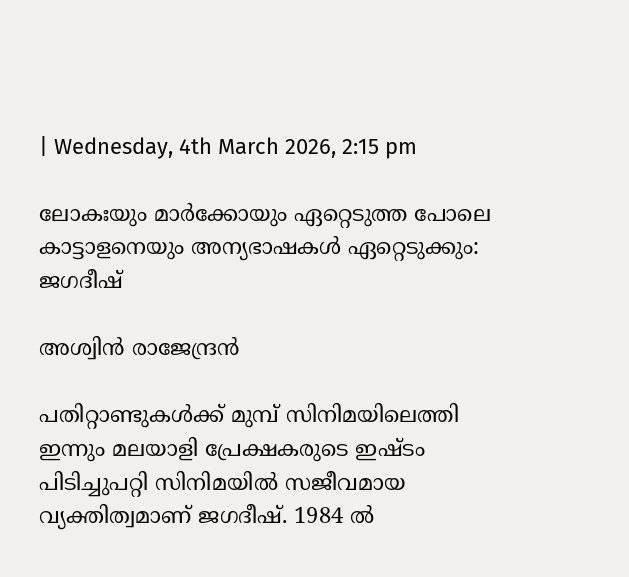| Wednesday, 4th March 2026, 2:15 pm

ലോകഃയും മാര്‍ക്കോയും ഏറ്റെടുത്ത പോലെ കാട്ടാളനെയും അന്യഭാഷകള്‍ ഏറ്റെടുക്കും: ജഗദീഷ്

അശ്വിന്‍ രാജേന്ദ്രന്‍

പതിറ്റാണ്ടുകള്‍ക്ക് മുമ്പ് സിനിമയിലെത്തി ഇന്നും മലയാളി പ്രേക്ഷകരുടെ ഇഷ്ടം പിടിച്ചുപറ്റി സിനിമയില്‍ സജീവമായ വ്യക്തിത്വമാണ് ജഗദീഷ്. 1984 ല്‍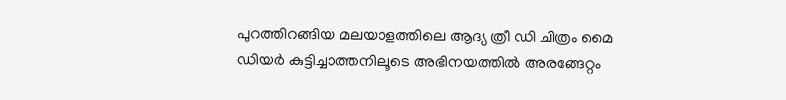പുറത്തിറങ്ങിയ മലയാളത്തിലെ ആദ്യ ത്രീ ഡി ചിത്രം മൈ ഡിയര്‍ കുട്ടിച്ചാത്തനിലൂടെ അഭിനയത്തില്‍ അരങ്ങേറ്റം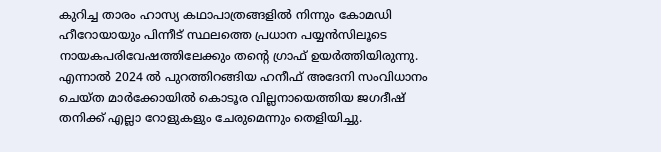കുറിച്ച താരം ഹാസ്യ കഥാപാത്രങ്ങളില്‍ നിന്നും കോമഡി ഹീറോയായും പിന്നീട് സ്ഥലത്തെ പ്രധാന പയ്യന്‍സിലൂടെ നായകപരിവേഷത്തിലേക്കും തന്റെ ഗ്രാഫ് ഉയര്‍ത്തിയിരുന്നു. എന്നാല്‍ 2024 ല്‍ പുറത്തിറങ്ങിയ ഹനീഫ് അദേനി സംവിധാനം ചെയ്ത മാര്‍ക്കോയില്‍ കൊടൂര വില്ലനായെത്തിയ ജഗദീഷ് തനിക്ക് എല്ലാ റോളുകളും ചേരുമെന്നും തെളിയിച്ചു.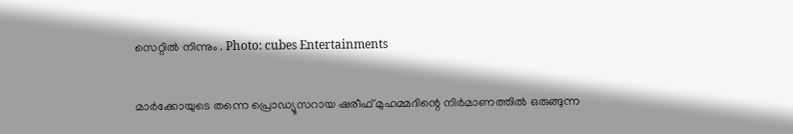സെറ്റില്‍ നിന്നും . Photo: cubes Entertainments

മാര്‍ക്കോയുടെ തന്നെ പ്രൊഡ്യൂസറായ ഷരീഫ് മുഹമ്മദിന്റെ നിര്‍മാണത്തില്‍ ഒരുങ്ങുന്ന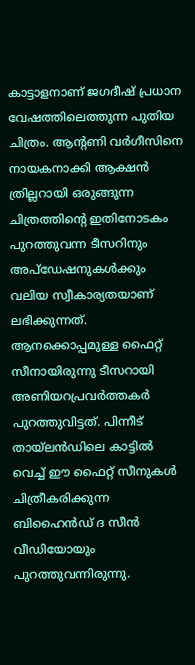കാട്ടാളനാണ് ജഗദീഷ് പ്രധാന വേഷത്തിലെത്തുന്ന പുതിയ ചിത്രം. ആന്റണി വര്‍ഗീസിനെ നായകനാക്കി ആക്ഷന്‍ ത്രില്ലറായി ഒരുങ്ങുന്ന ചിത്രത്തിന്റെ ഇതിനോടകം പുറത്തുവന്ന ടീസറിനും അപ്‌ഡേഷനുകള്‍ക്കും വലിയ സ്വീകാര്യതയാണ് ലഭിക്കുന്നത്. ആനക്കൊപ്പമുള്ള ഫൈറ്റ് സീനായിരുന്നു ടീസറായി അണിയറപ്രവര്‍ത്തകര്‍ പുറത്തുവിട്ടത്. പിന്നീട് തായ്‌ലന്‍ഡിലെ കാട്ടില്‍ വെച്ച് ഈ ഫൈറ്റ് സീനുകള്‍ ചിത്രീകരിക്കുന്ന ബിഹൈന്‍ഡ് ദ സീന്‍ വീഡിയോയും പുറത്തുവന്നിരുന്നു.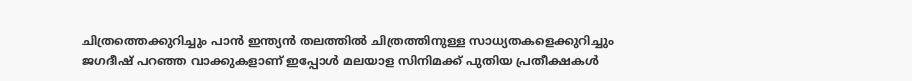ചിത്രത്തെക്കുറിച്ചും പാന്‍ ഇന്ത്യന്‍ തലത്തില്‍ ചിത്രത്തിനുള്ള സാധ്യതകളെക്കുറിച്ചും ജഗദീഷ് പറഞ്ഞ വാക്കുകളാണ് ഇപ്പോള്‍ മലയാള സിനിമക്ക് പുതിയ പ്രതീക്ഷകള്‍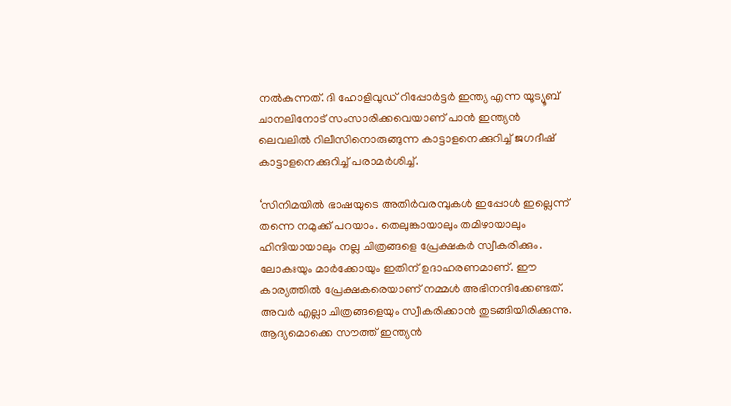നല്‍കുന്നത്. ദി ഹോളിവുഡ് റിപ്പോര്‍ട്ടര്‍ ഇന്ത്യ എന്ന യൂട്യൂബ് ചാനലിനോട് സംസാരിക്കവെയാണ് പാന്‍ ഇന്ത്യന്‍ ലെവലില്‍ റിലീസിനൊരുങ്ങുന്ന കാട്ടാളനെക്കുറിച്ച് ജഗദീഷ് കാട്ടാളനെക്കുറിച്ച് പരാമര്‍ശിച്ച്.

‘സിനിമയില്‍ ഭാഷയുടെ അതിര്‍വരമ്പുകള്‍ ഇപ്പോള്‍ ഇല്ലെന്ന് തന്നെ നമുക്ക് പറയാം. തെലുങ്കായാലും തമിഴായാലും ഹിന്ദിയായാലും നല്ല ചിത്രങ്ങളെ പ്രേക്ഷകര്‍ സ്വീകരിക്കും. ലോകഃയും മാര്‍ക്കോയും ഇതിന് ഉദാഹരണമാണ്. ഈ കാര്യത്തില്‍ പ്രേക്ഷകരെയാണ് നമ്മള്‍ അഭിനന്ദിക്കേണ്ടത്. അവര്‍ എല്ലാ ചിത്രങ്ങളെയും സ്വീകരിക്കാന്‍ തുടങ്ങിയിരിക്കുന്നു. ആദ്യമൊക്കെ സൗത്ത് ഇന്ത്യന്‍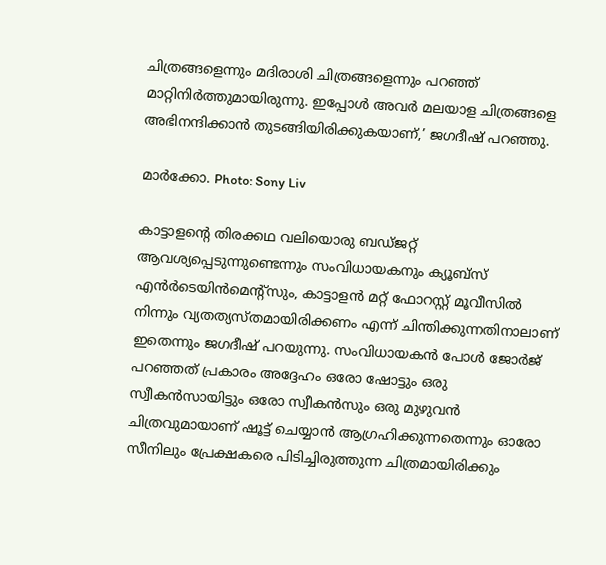ചിത്രങ്ങളെന്നും മദിരാശി ചിത്രങ്ങളെന്നും പറഞ്ഞ് മാറ്റിനിര്‍ത്തുമായിരുന്നു. ഇപ്പോള്‍ അവര്‍ മലയാള ചിത്രങ്ങളെ അഭിനന്ദിക്കാന്‍ തുടങ്ങിയിരിക്കുകയാണ്,’ ജഗദീഷ് പറഞ്ഞു.

മാര്‍ക്കോ. Photo: Sony Liv

കാട്ടാളന്റെ തിരക്കഥ വലിയൊരു ബഡ്ജറ്റ് ആവശ്യപ്പെടുന്നുണ്ടെന്നും സംവിധായകനും ക്യൂബ്‌സ് എന്‍ര്‍ടെയിന്‍മെന്റ്‌സും, കാട്ടാളന്‍ മറ്റ് ഫോറസ്റ്റ് മൂവീസില്‍ നിന്നും വ്യതത്യസ്തമായിരിക്കണം എന്ന് ചിന്തിക്കുന്നതിനാലാണ് ഇതെന്നും ജഗദീഷ് പറയുന്നു. സംവിധായകന്‍ പോള്‍ ജോര്‍ജ് പറഞ്ഞത് പ്രകാരം അദ്ദേഹം ഒരോ ഷോട്ടും ഒരു സ്വീകന്‍സായിട്ടും ഒരോ സ്വീകന്‍സും ഒരു മുഴുവന്‍ ചിത്രവുമായാണ് ഷൂട്ട് ചെയ്യാന്‍ ആഗ്രഹിക്കുന്നതെന്നും ഓരോ സീനിലും പ്രേക്ഷകരെ പിടിച്ചിരുത്തുന്ന ചിത്രമായിരിക്കും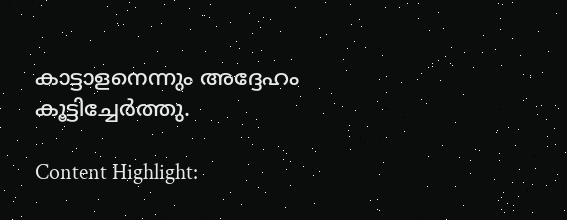കാട്ടാളനെന്നും അദ്ദേഹം കൂട്ടിച്ചേര്‍ത്തു.

Content Highlight: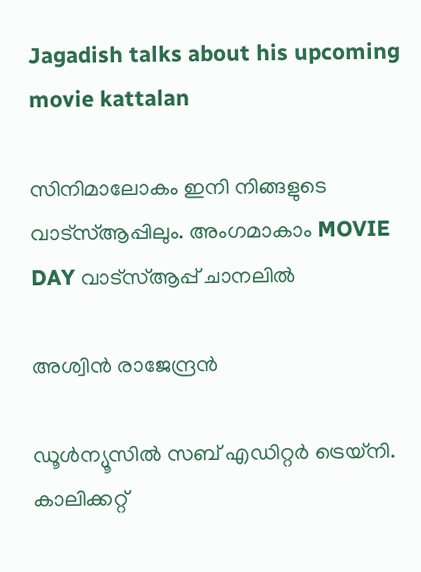Jagadish talks about his upcoming movie kattalan

സിനിമാലോകം ഇനി നിങ്ങളുടെ വാട്സ്ആപ്പിലും. അംഗമാകാം MOVIE DAY വാട്സ്ആപ്പ് ചാനലിൽ

അശ്വിന്‍ രാജേന്ദ്രന്‍

ഡൂള്‍ന്യൂസില്‍ സബ് എഡിറ്റര്‍ ട്രെയ്‌നി. കാലിക്കറ്റ്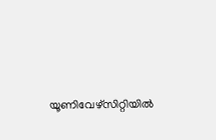യൂണിവേഴ്സിറ്റിയില്‍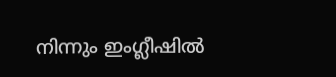നിന്നും ഇംഗ്ലീഷില്‍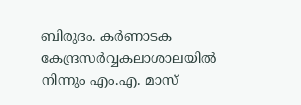ബിരുദം. കര്‍ണാടക കേന്ദ്രസര്‍വ്വകലാശാലയില്‍ നിന്നും എം.എ. മാസ്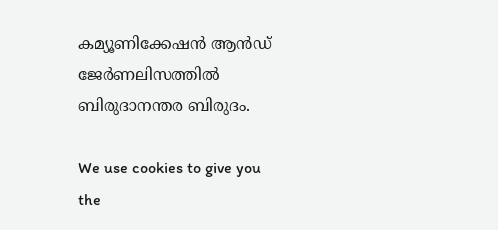കമ്യൂണിക്കേഷന്‍ ആന്‍ഡ് ജേര്‍ണലിസത്തില്‍ ബിരുദാനന്തര ബിരുദം.

We use cookies to give you the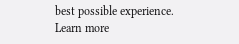best possible experience. Learn more